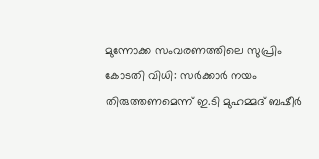മുന്നോക്ക സംവരണത്തിലെ സുപ്രിം കോടതി വിധി: സര്‍ക്കാര്‍ നയം തിരുത്തണമെന്ന് ഇ.ടി മുഹമ്മദ് ബഷീര്‍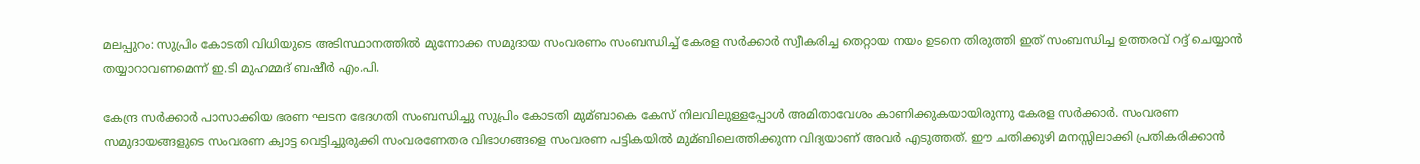മലപ്പുറം: സുപ്രിം കോടതി വിധിയുടെ അടിസ്ഥാനത്തില്‍ മുന്നോക്ക സമുദായ സംവരണം സംബന്ധിച്ച്‌ കേരള സര്‍ക്കാര്‍ സ്വീകരിച്ച തെറ്റായ നയം ഉടനെ തിരുത്തി ഇത് സംബന്ധിച്ച ഉത്തരവ് റദ്ദ് ചെയ്യാന്‍ തയ്യാറാവണമെന്ന് ഇ.ടി മുഹമ്മദ് ബഷീര്‍ എം.പി.

കേന്ദ്ര സര്‍ക്കാര്‍ പാസാക്കിയ ഭരണ ഘടന ഭേദഗതി സംബന്ധിച്ചു സുപ്രിം കോടതി മുമ്ബാകെ കേസ് നിലവിലുള്ളപ്പോള്‍ അമിതാവേശം കാണിക്കുകയായിരുന്നു കേരള സര്‍ക്കാര്‍. സംവരണ സമുദായങ്ങളുടെ സംവരണ ക്വാട്ട വെട്ടിച്ചുരുക്കി സംവരണേതര വിഭാഗങ്ങളെ സംവരണ പട്ടികയില്‍ മുമ്ബിലെത്തിക്കുന്ന വിദ്യയാണ് അവര്‍ എടുത്തത്. ഈ ചതിക്കുഴി മനസ്സിലാക്കി പ്രതികരിക്കാന്‍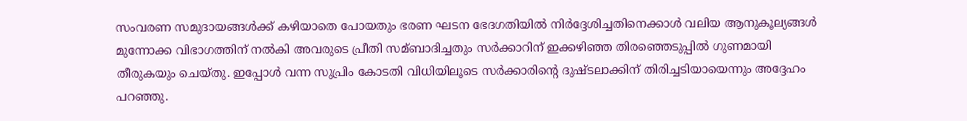സംവരണ സമുദായങ്ങള്‍ക്ക് കഴിയാതെ പോയതും ഭരണ ഘടന ഭേദഗതിയില്‍ നിര്‍ദ്ദേശിച്ചതിനെക്കാള്‍ വലിയ ആനുകൂല്യങ്ങള്‍ മുന്നോക്ക വിഭാഗത്തിന് നല്‍കി അവരുടെ പ്രീതി സമ്ബാദിച്ചതും സര്‍ക്കാറിന് ഇക്കഴിഞ്ഞ തിരഞ്ഞെടുപ്പില്‍ ഗുണമായി തീരുകയും ചെയ്തു. ഇപ്പോള്‍ വന്ന സുപ്രിം കോടതി വിധിയിലൂടെ സര്‍ക്കാരിന്റെ ദുഷ്ടലാക്കിന് തിരിച്ചടിയായെന്നും അദ്ദേഹം പറഞ്ഞു.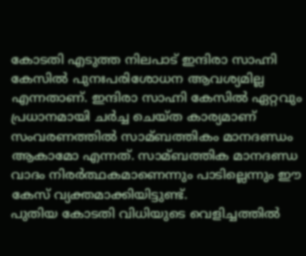കോടതി എടുത്ത നിലപാട് ഇന്ദിരാ സാഹ്നി കേസില്‍ പുനഃപരിശോധന ആവശ്യമില്ല എന്നതാണ്. ഇന്ദിരാ സാഹ്നി കേസില്‍ ഏറ്റവും പ്രധാനമായി ചര്‍ച്ച ചെയ്ത കാര്യമാണ് സംവരണത്തില്‍ സാമ്ബത്തികം മാനദണ്ഡം ആകാമോ എന്നത്. സാമ്ബത്തിക മാനദണ്ഡ വാദം നിരര്‍ത്ഥകമാണെന്നും പാടില്ലെന്നും ഈ കേസ് വ്യക്തമാക്കിയിട്ടുണ്ട്.
പുതിയ കോടതി വിധിയുടെ വെളിച്ചത്തില്‍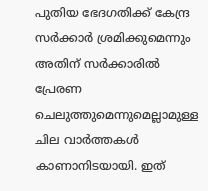പുതിയ ഭേദഗതിക്ക് കേന്ദ്ര സര്‍ക്കാര്‍ ശ്രമിക്കുമെന്നും അതിന് സര്‍ക്കാരില്‍ പ്രേരണ ചെലുത്തുമെന്നുമെല്ലാമുള്ള ചില വാര്‍ത്തകള്‍ കാണാനിടയായി. ഇത്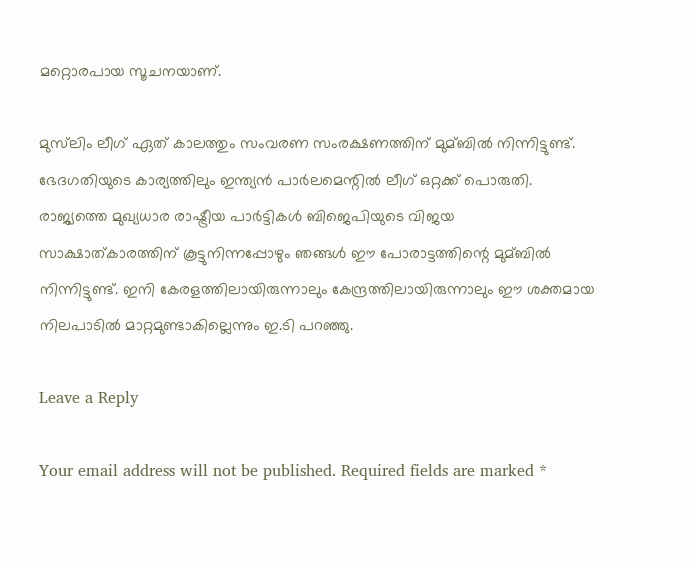മറ്റൊരപായ സൂചനയാണ്.

മുസ്‌ലിം ലീഗ് ഏത് കാലത്തും സംവരണ സംരക്ഷണത്തിന് മുമ്ബില്‍ നിന്നിട്ടുണ്ട്. ഭേദഗതിയുടെ കാര്യത്തിലും ഇന്ത്യന്‍ പാര്‍ലമെന്റില്‍ ലീഗ് ഒറ്റക്ക് പൊരുതി. രാജ്യത്തെ മുഖ്യധാര രാഷ്ട്രീയ പാര്‍ട്ടികള്‍ ബിജെപിയുടെ വിജയ സാക്ഷാത്കാരത്തിന് കൂട്ടുനിന്നപ്പോഴും ഞങ്ങള്‍ ഈ പോരാട്ടത്തിന്റെ മുമ്ബില്‍ നിന്നിട്ടുണ്ട്. ഇനി കേരളത്തിലായിരുന്നാലും കേന്ദ്രത്തിലായിരുന്നാലും ഈ ശക്തമായ നിലപാടില്‍ മാറ്റമുണ്ടാകില്ലെന്നും ഇ.ടി പറഞ്ഞു.

Leave a Reply

Your email address will not be published. Required fields are marked *